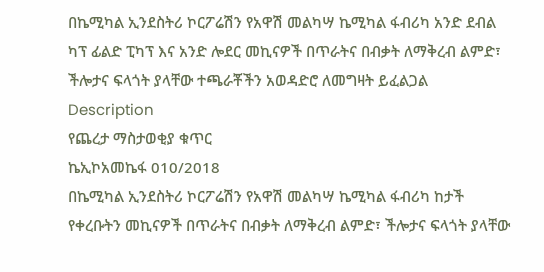በኬሚካል ኢንደስትሪ ኮርፖሬሽን የአዋሽ መልካሣ ኬሚካል ፋብሪካ አንድ ደብል ካፕ ፊልድ ፒካፕ እና አንድ ሎደር መኪናዎች በጥራትና በብቃት ለማቅረብ ልምድ፣ ችሎታና ፍላጎት ያላቸው ተጫራቾችን አወዳድሮ ለመግዛት ይፈልጋል
Description
የጨረታ ማስታወቂያ ቁጥር
ኬኢኮአመኬፋ 010/2018
በኬሚካል ኢንደስትሪ ኮርፖሬሽን የአዋሽ መልካሣ ኬሚካል ፋብሪካ ከታች የቀረቡትን መኪናዎች በጥራትና በብቃት ለማቅረብ ልምድ፣ ችሎታና ፍላጎት ያላቸው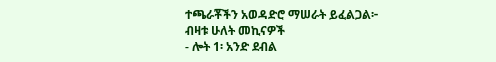ተጫራቾችን አወዳድሮ ማሠራት ይፈልጋል፦
ብዛቱ ሁለት መኪናዎች
- ሎት 1፡ አንድ ደብል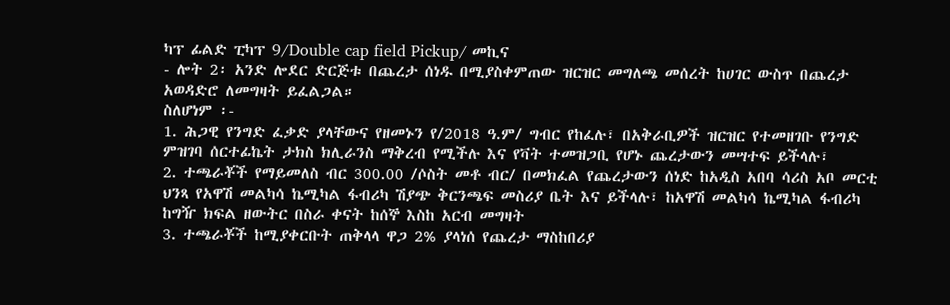ካፕ ፊልድ ፒካፕ 9/Double cap field Pickup/ መኪና
- ሎት 2፡ አንድ ሎደር ድርጅቱ በጨረታ ሰነዱ በሚያስቀምጠው ዝርዝር መግለጫ መሰረት ከሀገር ውስጥ በጨረታ አወዳድሮ ለመግዛት ይፈልጋል።
ስለሆነም ፡-
1. ሕጋዊ የንግድ ፈቃድ ያላቸውና የዘመኑን የ/2018 ዓ.ም/ ግብር የከፈሉ፣ በአቅራቢዎች ዝርዝር የተመዘገቡ የንግድ ምዝገባ ሰርተፊኬት ታክስ ክሊራንስ ማቅረብ የሚችሉ እና የቫት ተመዝጋቢ የሆኑ ጨረታውን መሣተፍ ይችላሉ፣
2. ተጫራቾች የማይመለስ ብር 300.00 /ሶስት መቶ ብር/ በመክፈል የጨረታውን ሰነድ ከአዲስ አበባ ሳሪስ አቦ መርቲ ህንጻ የአዋሽ መልካሳ ኬሚካል ፋብሪካ ሽያጭ ቅርንጫፍ መስሪያ ቤት እና ይችላሉ፣ ከአዋሽ መልካሳ ኬሚካል ፋብሪካ ከግዥ ክፍል ዘውትር በስራ ቀናት ከሰኞ እስከ አርብ መግዛት
3. ተጫራቾች ከሚያቀርቡት ጠቅላላ ዋጋ 2% ያላነሰ የጨረታ ማስከበሪያ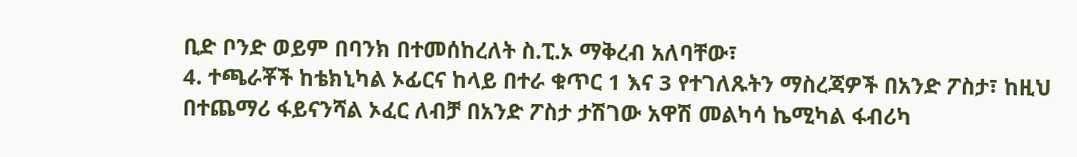ቢድ ቦንድ ወይም በባንክ በተመሰከረለት ስ.ፒ.ኦ ማቅረብ አለባቸው፣
4. ተጫራቾች ከቴክኒካል ኦፊርና ከላይ በተራ ቁጥር 1 እና 3 የተገለጹትን ማስረጃዎች በአንድ ፖስታ፣ ከዚህ በተጨማሪ ፋይናንሻል ኦፈር ለብቻ በአንድ ፖስታ ታሽገው አዋሽ መልካሳ ኬሚካል ፋብሪካ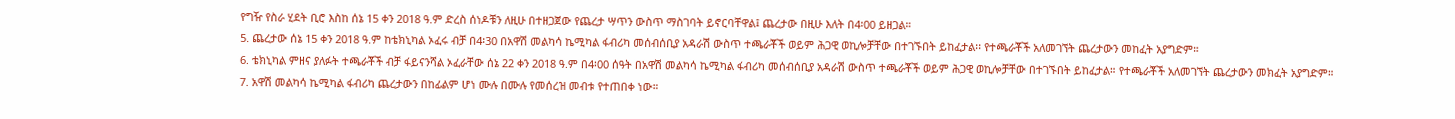የግዥ የስራ ሂደት ቢሮ እስከ ሰኔ 15 ቀን 2018 ዓ.ም ድረስ ሰነዶቹን ለዚሁ በተዘጋጀው የጨረታ ሣጥን ውስጥ ማስገባት ይኖርባቸዋል፤ ጨረታው በዚሁ እለት በ4፡00 ይዘጋል።
5. ጨረታው ሰኔ 15 ቀን 2018 ዓ.ም ከቴክኒካል ኦፈሩ ብቻ በ4፡30 በአዋሽ መልካሳ ኬሚካል ፋብሪካ መሰብሰቢያ አዳራሽ ውስጥ ተጫራቾች ወይም ሕጋዊ ወኪሎቻቸው በተገኙበት ይከፈታል፡፡ የተጫራቾች አለመገኘት ጨረታውን መከፈት አያግድም።
6. ቴክኒካል ምዘና ያለፉት ተጫራቾች ብቻ ፋይናንሻል ኦፈራቸው ሰኔ 22 ቀን 2018 ዓ.ም በ4፡00 ሰዓት በአዋሽ መልካሳ ኬሚካል ፋብሪካ መሰብሰቢያ አዳራሽ ውስጥ ተጫራቾች ወይም ሕጋዊ ወኪሎቻቸው በተገኙበት ይከፈታል። የተጫራቾች አለመገኘት ጨረታውን መክፈት አያግድም።
7. አዋሽ መልካሳ ኬሚካል ፋብሪካ ጨረታውን በከፊልም ሆነ ሙሉ በሙሉ የመሰረዝ መብቱ የተጠበቀ ነው።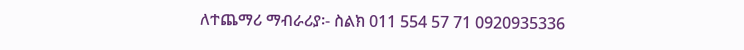ለተጨማሪ ማብራሪያ፡- ስልክ 011 554 57 71 0920935336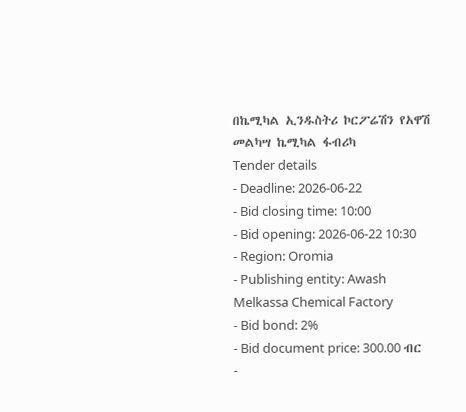በኬሚካል ኢንዱስትሪ ኮርፖሬሽን የአዋሽ መልካሣ ኬሚካል ፋብሪካ
Tender details
- Deadline: 2026-06-22
- Bid closing time: 10:00
- Bid opening: 2026-06-22 10:30
- Region: Oromia
- Publishing entity: Awash Melkassa Chemical Factory
- Bid bond: 2%
- Bid document price: 300.00 ብር
-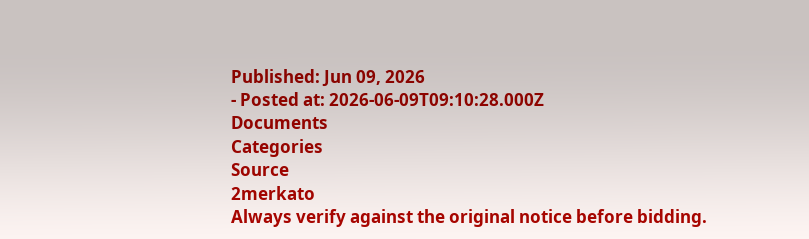Published: Jun 09, 2026
- Posted at: 2026-06-09T09:10:28.000Z
Documents
Categories
Source
2merkato
Always verify against the original notice before bidding.